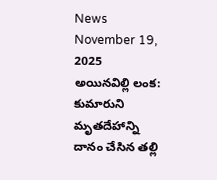News November 19, 2025
అయినవిల్లి లంక: కుమారుని మృతదేహాన్ని దానం చేసిన తల్లి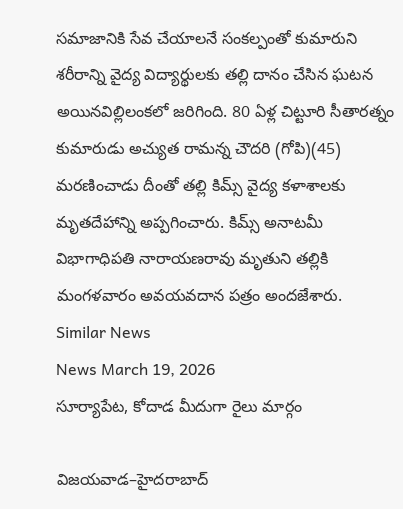సమాజానికి సేవ చేయాలనే సంకల్పంతో కుమారుని శరీరాన్ని వైద్య విద్యార్థులకు తల్లి దానం చేసిన ఘటన అయినవిల్లిలంకలో జరిగింది. 80 ఏళ్ల చిట్టూరి సీతారత్నం కుమారుడు అచ్యుత రామన్న చౌదరి (గోపి)(45) మరణించాడు దీంతో తల్లి కిమ్స్ వైద్య కళాశాలకు మృతదేహాన్ని అప్పగించారు. కిమ్స్ అనాటమీ విభాగాధిపతి నారాయణరావు మృతుని తల్లికి మంగళవారం అవయవదాన పత్రం అందజేశారు.
Similar News
News March 19, 2026
సూర్యాపేట, కోదాడ మీదుగా రైలు మార్గం

విజయవాడ–హైదరాబాద్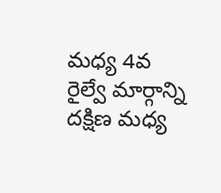మధ్య 4వ రైల్వే మార్గాన్ని దక్షిణ మధ్య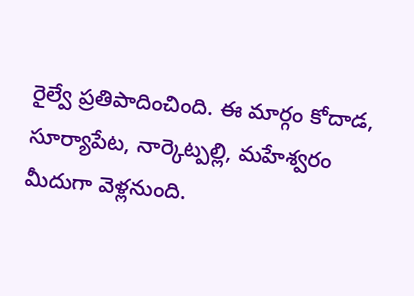రైల్వే ప్రతిపాదించింది. ఈ మార్గం కోదాడ, సూర్యాపేట, నార్కెట్పల్లి, మహేశ్వరం మీదుగా వెళ్లనుంది.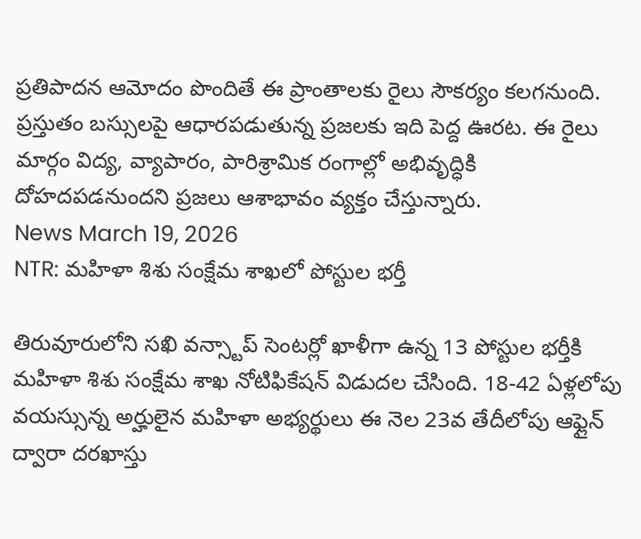ప్రతిపాదన ఆమోదం పొందితే ఈ ప్రాంతాలకు రైలు సౌకర్యం కలగనుంది. ప్రస్తుతం బస్సులపై ఆధారపడుతున్న ప్రజలకు ఇది పెద్ద ఊరట. ఈ రైలు మార్గం విద్య, వ్యాపారం, పారిశ్రామిక రంగాల్లో అభివృద్ధికి దోహదపడనుందని ప్రజలు ఆశాభావం వ్యక్తం చేస్తున్నారు.
News March 19, 2026
NTR: మహిళా శిశు సంక్షేమ శాఖలో పోస్టుల భర్తీ

తిరువూరులోని సఖి వన్స్టాప్ సెంటర్లో ఖాళీగా ఉన్న 13 పోస్టుల భర్తీకి మహిళా శిశు సంక్షేమ శాఖ నోటిఫికేషన్ విడుదల చేసింది. 18-42 ఏళ్లలోపు వయస్సున్న అర్హులైన మహిళా అభ్యర్థులు ఈ నెల 23వ తేదీలోపు ఆఫ్లైన్ ద్వారా దరఖాస్తు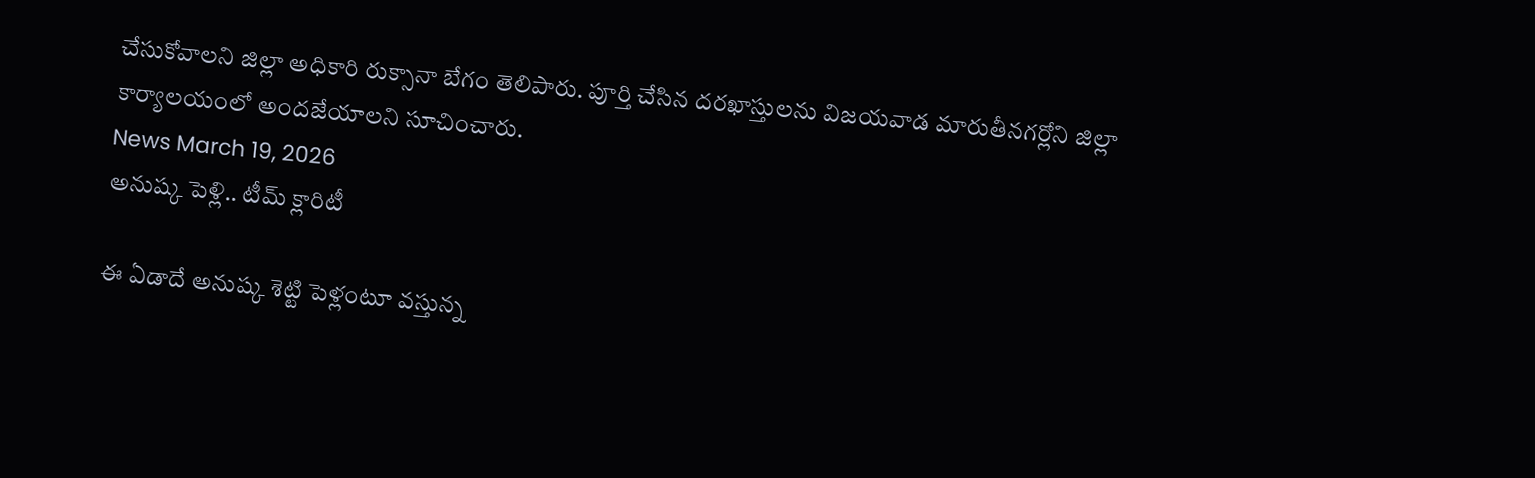చేసుకోవాలని జిల్లా అధికారి రుక్సానా బేగం తెలిపారు. పూర్తి చేసిన దరఖాస్తులను విజయవాడ మారుతీనగర్లోని జిల్లా కార్యాలయంలో అందజేయాలని సూచించారు.
News March 19, 2026
అనుష్క పెళ్లి.. టీమ్ క్లారిటీ

ఈ ఏడాదే అనుష్క శెట్టి పెళ్లంటూ వస్తున్న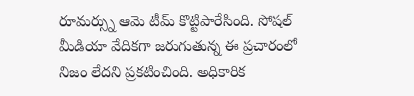రూమర్స్ను ఆమె టీమ్ కొట్టిపారేసింది. సోషల్ మీడియా వేదికగా జరుగుతున్న ఈ ప్రచారంలో నిజం లేదని ప్రకటించింది. అధికారిక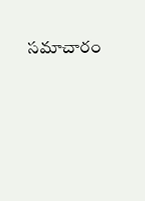సమాచారం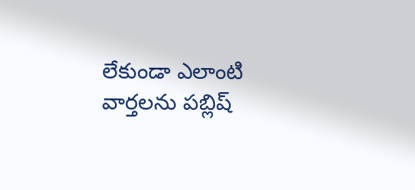లేకుండా ఎలాంటి వార్తలను పబ్లిష్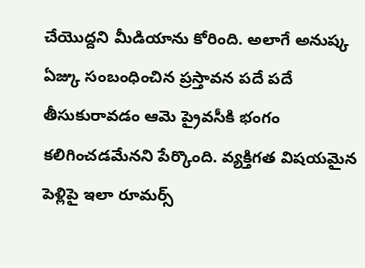చేయొద్దని మీడియాను కోరింది. అలాగే అనుష్క ఏజ్కు సంబంధించిన ప్రస్తావన పదే పదే తీసుకురావడం ఆమె ప్రైవసీకి భంగం కలిగించడమేనని పేర్కొంది. వ్యక్తిగత విషయమైన పెళ్లిపై ఇలా రూమర్స్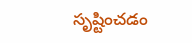సృష్టించడం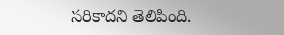సరికాదని తెలిపింది.